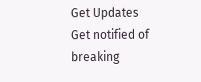Get Updates
Get notified of breaking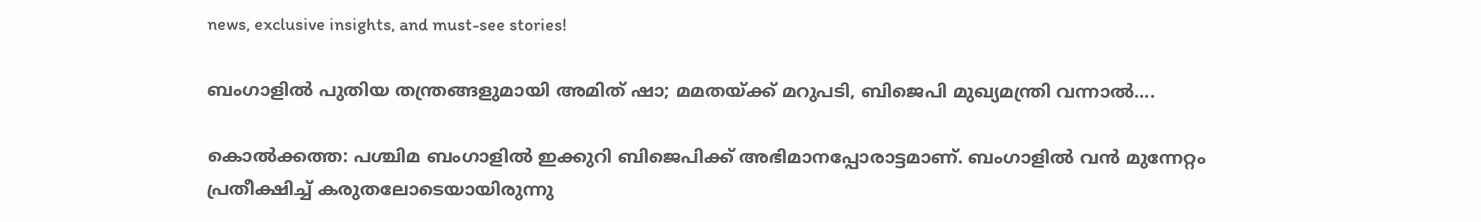news, exclusive insights, and must-see stories!

ബംഗാളിൽ പുതിയ തന്ത്രങ്ങളുമായി അമിത് ഷാ; മമതയ്ക്ക് മറുപടി, ബിജെപി മുഖ്യമന്ത്രി വന്നാൽ....

കൊൽക്കത്ത: പശ്ചിമ ബംഗാളിൽ ഇക്കുറി ബിജെപിക്ക് അഭിമാനപ്പോരാട്ടമാണ്. ബംഗാളിൽ വൻ മുന്നേറ്റം പ്രതീക്ഷിച്ച് കരുതലോടെയായിരുന്നു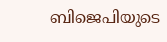ബിജെപിയുടെ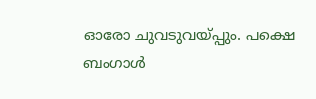ഓരോ ചുവടുവയ്പ്പും. പക്ഷെ ബംഗാൾ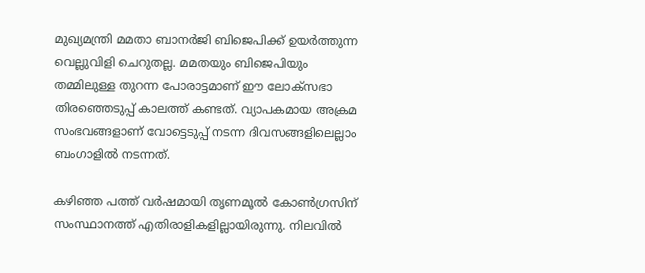മുഖ്യമന്ത്രി മമതാ ബാനർജി ബിജെപിക്ക് ഉയർത്തുന്ന വെല്ലുവിളി ചെറുതല്ല. മമതയും ബിജെപിയും തമ്മിലുള്ള തുറന്ന പോരാട്ടമാണ് ഈ ലോക്സഭാ തിരഞ്ഞെടുപ്പ് കാലത്ത് കണ്ടത്. വ്യാപകമായ അക്രമ സംഭവങ്ങളാണ് വോട്ടെടുപ്പ് നടന്ന ദിവസങ്ങളിലെല്ലാം ബംഗാളിൽ നടന്നത്.

കഴിഞ്ഞ പത്ത് വർഷമായി തൃണമൂൽ കോൺഗ്രസിന് സംസ്ഥാനത്ത് എതിരാളികളില്ലായിരുന്നു. നിലവിൽ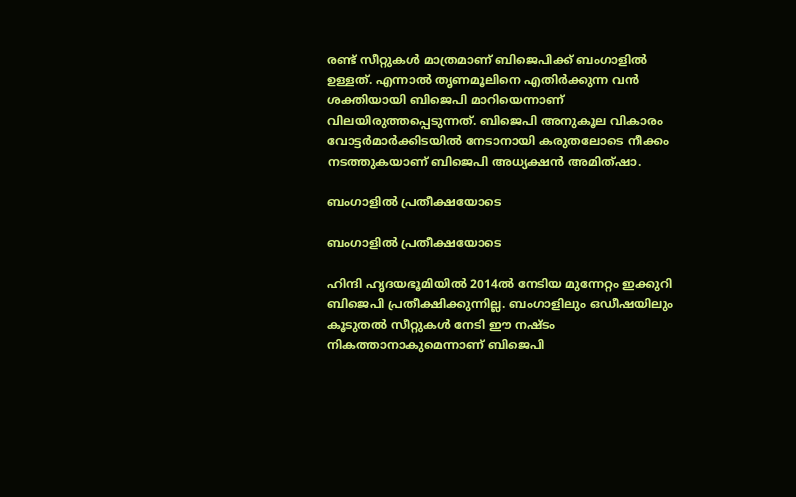രണ്ട് സീറ്റുകൾ മാത്രമാണ് ബിജെപിക്ക് ബംഗാളിൽ ഉള്ളത്. എന്നാൽ തൃണമൂലിനെ എതിർക്കുന്ന വൻ ശക്തിയായി ബിജെപി മാറിയെന്നാണ് വിലയിരുത്തപ്പെടുന്നത്. ബിജെപി അനുകൂല വികാരം വോട്ടർമാർക്കിടയിൽ നേടാനായി കരുതലോടെ നീക്കം നടത്തുകയാണ് ബിജെപി അധ്യക്ഷൻ അമിത്ഷാ.

ബംഗാളിൽ പ്രതീക്ഷയോടെ

ബംഗാളിൽ പ്രതീക്ഷയോടെ

ഹിന്ദി ഹൃദയഭൂമിയിൽ 2014ൽ നേടിയ മുന്നേറ്റം ഇക്കുറി ബിജെപി പ്രതീക്ഷിക്കുന്നില്ല. ബംഗാളിലും ഒഡീഷയിലും കൂടുതൽ സീറ്റുകൾ നേടി ഈ നഷ്ടം നികത്താനാകുമെന്നാണ് ബിജെപി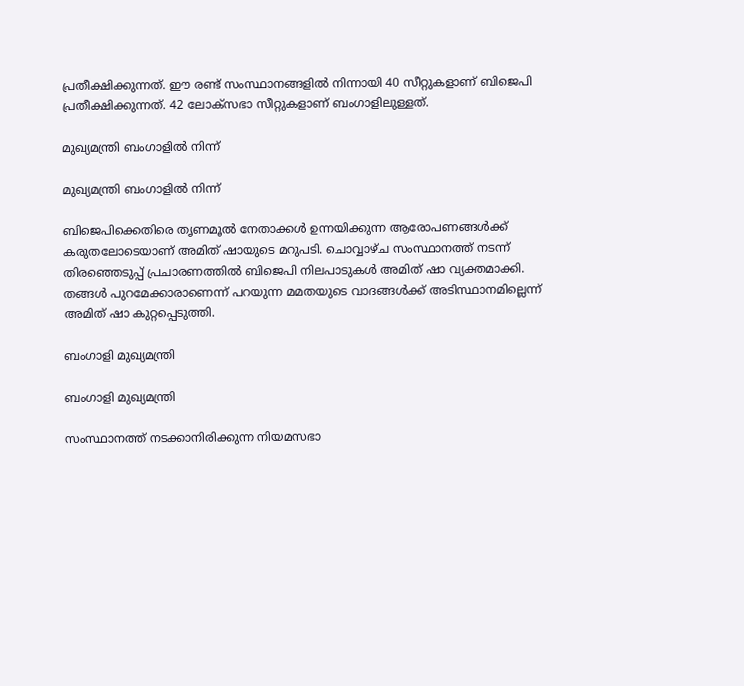പ്രതീക്ഷിക്കുന്നത്. ഈ രണ്ട് സംസ്ഥാനങ്ങളിൽ നിന്നായി 40 സീറ്റുകളാണ് ബിജെപി പ്രതീക്ഷിക്കുന്നത്. 42 ലോക്സഭാ സീറ്റുകളാണ് ബംഗാളിലുള്ളത്.

മുഖ്യമന്ത്രി ബംഗാളിൽ നിന്ന്

മുഖ്യമന്ത്രി ബംഗാളിൽ നിന്ന്

ബിജെപിക്കെതിരെ തൃണമൂൽ നേതാക്കൾ ഉന്നയിക്കുന്ന ആരോപണങ്ങൾക്ക് കരുതലോടെയാണ് അമിത് ഷായുടെ മറുപടി. ചൊവ്വാഴ്ച സംസ്ഥാനത്ത് നടന്ന് തിരഞ്ഞെടുപ്പ് പ്രചാരണത്തിൽ ബിജെപി നിലപാടുകൾ അമിത് ഷാ വ്യക്തമാക്കി. തങ്ങൾ പുറമേക്കാരാണെന്ന് പറയുന്ന മമതയുടെ വാദങ്ങൾക്ക് അടിസ്ഥാനമില്ലെന്ന് അമിത് ഷാ കുറ്റപ്പെടുത്തി.

ബംഗാളി മുഖ്യമന്ത്രി

ബംഗാളി മുഖ്യമന്ത്രി

സംസ്ഥാനത്ത് നടക്കാനിരിക്കുന്ന നിയമസഭാ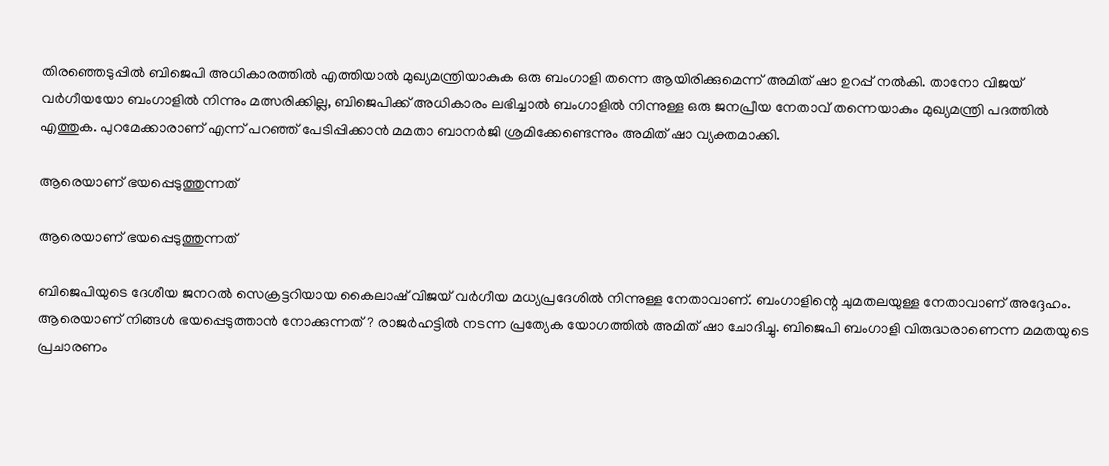തിരഞ്ഞെടുപ്പിൽ ബിജെപി അധികാരത്തിൽ എത്തിയാൽ മുഖ്യമന്ത്രിയാകുക ഒരു ബംഗാളി തന്നെ ആയിരിക്കുമെന്ന് അമിത് ഷാ ഉറപ്പ് നൽകി. താനോ വിജയ് വർഗീയയോ ബംഗാളിൽ നിന്നും മത്സരിക്കില്ല, ബിജെപിക്ക് അധികാരം ലഭിച്ചാൽ ബംഗാളിൽ നിന്നുള്ള ഒരു ജനപ്രീയ നേതാവ് തന്നെയാകും മുഖ്യമന്ത്രി പദത്തിൽ എത്തുക. പുറമേക്കാരാണ് എന്ന് പറഞ്ഞ് പേടിപ്പിക്കാൻ മമതാ ബാനർജി ശ്രമിക്കേണ്ടെന്നും അമിത് ഷാ വ്യക്തമാക്കി.

ആരെയാണ് ഭയപ്പെടുത്തുന്നത്

ആരെയാണ് ഭയപ്പെടുത്തുന്നത്

ബിജെപിയുടെ ദേശീയ ജനറൽ സെക്രട്ടറിയായ കൈലാഷ് വിജയ് വർഗീയ മധ്യപ്രദേശിൽ നിന്നുള്ള നേതാവാണ്. ബംഗാളിന്റെ ചുമതലയുള്ള നേതാവാണ് അദ്ദേഹം. ആരെയാണ് നിങ്ങൾ ഭയപ്പെടുത്താൻ നോക്കുന്നത്? രാജർഹട്ടിൽ നടന്ന പ്രത്യേക യോഗത്തിൽ അമിത് ഷാ ചോദിച്ചു. ബിജെപി ബംഗാളി വിരുദ്ധരാണെന്ന മമതയുടെ പ്രചാരണം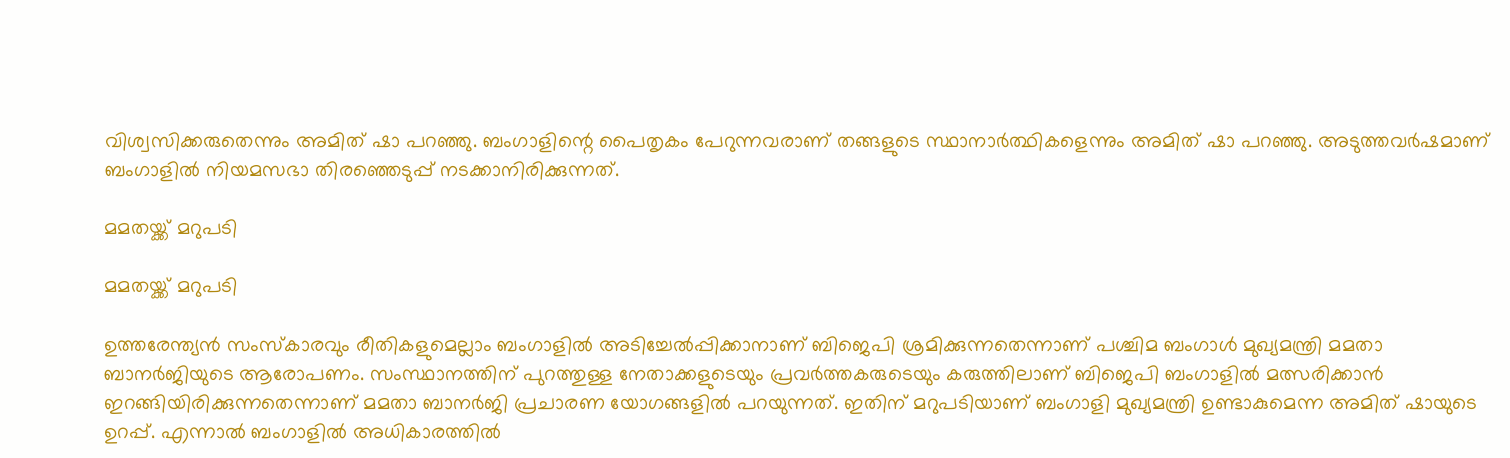വിശ്വസിക്കരുതെന്നും അമിത് ഷാ പറഞ്ഞു. ബംഗാളിന്റെ പൈതൃകം പേറുന്നവരാണ് തങ്ങളുടെ സ്ഥാനാർത്ഥികളെന്നും അമിത് ഷാ പറഞ്ഞു. അടുത്തവർഷമാണ് ബംഗാളിൽ നിയമസഭാ തിരഞ്ഞെടുപ്പ് നടക്കാനിരിക്കുന്നത്.

മമതയ്ക്ക് മറുപടി

മമതയ്ക്ക് മറുപടി

ഉത്തരേന്ത്യൻ സംസ്കാരവും രീതികളുമെല്ലാം ബംഗാളിൽ അടിച്ചേൽപ്പിക്കാനാണ് ബിജെപി ശ്രമിക്കുന്നതെന്നാണ് പശ്ചിമ ബംഗാൾ മുഖ്യമന്ത്രി മമതാ ബാനർജിയുടെ ആരോപണം. സംസ്ഥാനത്തിന് പുറത്തുള്ള നേതാക്കളുടെയും പ്രവർത്തകരുടെയും കരുത്തിലാണ് ബിജെപി ബംഗാളിൽ മത്സരിക്കാൻ ഇറങ്ങിയിരിക്കുന്നതെന്നാണ് മമതാ ബാനർജി പ്രചാരണ യോഗങ്ങളിൽ പറയുന്നത്. ഇതിന് മറുപടിയാണ് ബംഗാളി മുഖ്യമന്ത്രി ഉണ്ടാകുമെന്ന അമിത് ഷായുടെ ഉറപ്പ്. എന്നാൽ ബംഗാളിൽ അധികാരത്തിൽ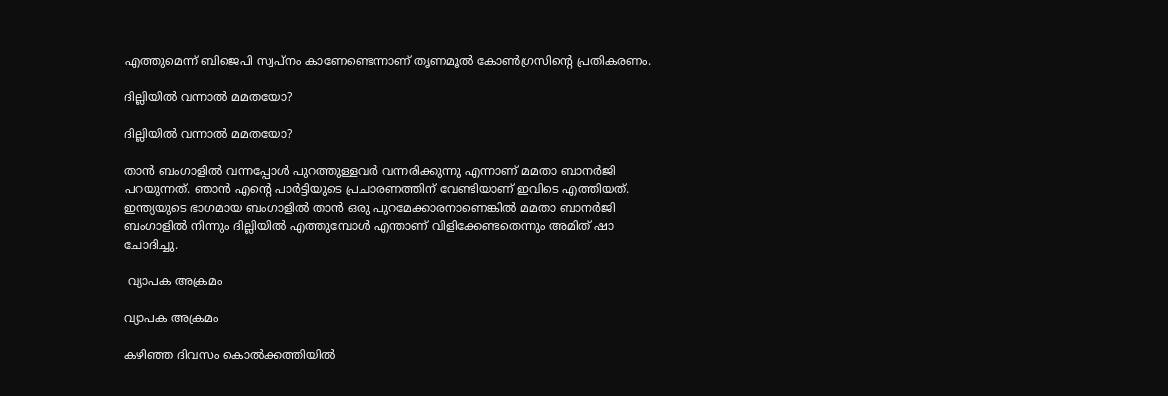എത്തുമെന്ന് ബിജെപി സ്വപ്നം കാണേണ്ടെന്നാണ് തൃണമൂൽ കോൺഗ്രസിന്റെ പ്രതികരണം.

ദില്ലിയിൽ വന്നാൽ മമതയോ?

ദില്ലിയിൽ വന്നാൽ മമതയോ?

താൻ ബംഗാളിൽ വന്നപ്പോൾ പുറത്തുള്ളവർ വന്നരിക്കുന്നു എന്നാണ് മമതാ ബാനർജി പറയുന്നത്. ഞാൻ എന്റെ പാർട്ടിയുടെ പ്രചാരണത്തിന് വേണ്ടിയാണ് ഇവിടെ എത്തിയത്. ഇന്ത്യയുടെ ഭാഗമായ ബംഗാളിൽ താൻ ഒരു പുറമേക്കാരനാണെങ്കിൽ മമതാ ബാനർജി ബംഗാളിൽ നിന്നും ദില്ലിയിൽ എത്തുമ്പോൾ എന്താണ് വിളിക്കേണ്ടതെന്നും അമിത് ഷാ ചോദിച്ചു.

 വ്യാപക അക്രമം

വ്യാപക അക്രമം

കഴിഞ്ഞ ദിവസം കൊൽക്കത്തിയിൽ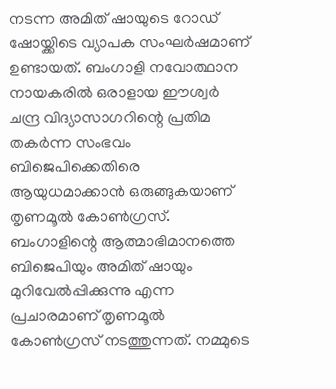നടന്ന അമിത് ഷായുടെ റോഡ് ഷോയ്ക്കിടെ വ്യാപക സംഘർഷമാണ് ഉണ്ടായത്. ബംഗാളി നവോത്ഥാന നായകരിൽ ഒരാളായ ഈശ്വർ ചന്ദ്ര വിദ്യാസാഗറിന്റെ പ്രതിമ തകർന്ന സംഭവം ബിജെപിക്കെതിരെ ആയുധമാക്കാൻ ഒരുങ്ങുകയാണ് തൃണമൂൽ കോൺഗ്രസ്. ബംഗാളിന്റെ ആത്മാഭിമാനത്തെ ബിജെപിയും അമിത് ഷായും മുറിവേൽപ്പിക്കുന്നു എന്ന പ്രചാരമാണ് തൃണമൂൽ കോൺഗ്രസ് നടത്തുന്നത്. നമ്മുടെ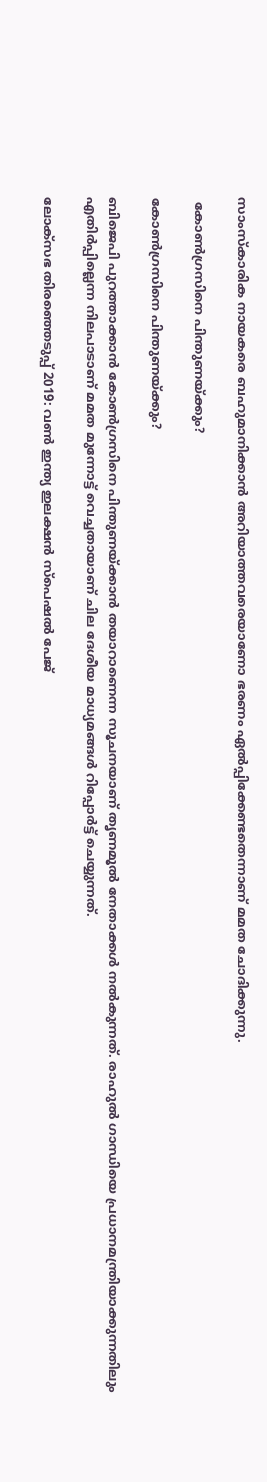സാംസ്കാരിക നായകരെ ബഹുമാനിക്കാൻ അറിയാത്തവരെയാണോ ഭരണം ഏൽപ്പിക്കേണ്ടതെന്നാണ് മമത ചോദിക്കുന്നു.

 കോൺഗ്രസിനെ പിന്തുണയ്ക്കും?

കോൺഗ്രസിനെ പിന്തുണയ്ക്കും?

ബിജെപി പുറത്താക്കാൻ കോൺഗ്രസിനെ പിന്തുണയ്ക്കാൻ തയാറാണെന്ന സൂചനയാണ് തൃണമൂൽ നേതാക്കൾ നൽകുന്നത്. രാഹുല്‍ ഗാന്ധിയെ പ്രധാനമന്ത്രിയാക്കുന്നതിലും എതിര്‍പ്പില്ലെന്ന നിലപാടാണ് മമത മുന്നോട്ട് വെച്ചതായാണ് ചില ദേശീയ മാധ്യമങ്ങൾ റിപ്പോർട്ട് ചെയ്യുന്നത്.

ലോക്സഭ തിരഞ്ഞെടുപ്പ് 2019: വൺ ഇന്ത്യ ഇലക്ഷൻ സ്പെഷൽ പേജ്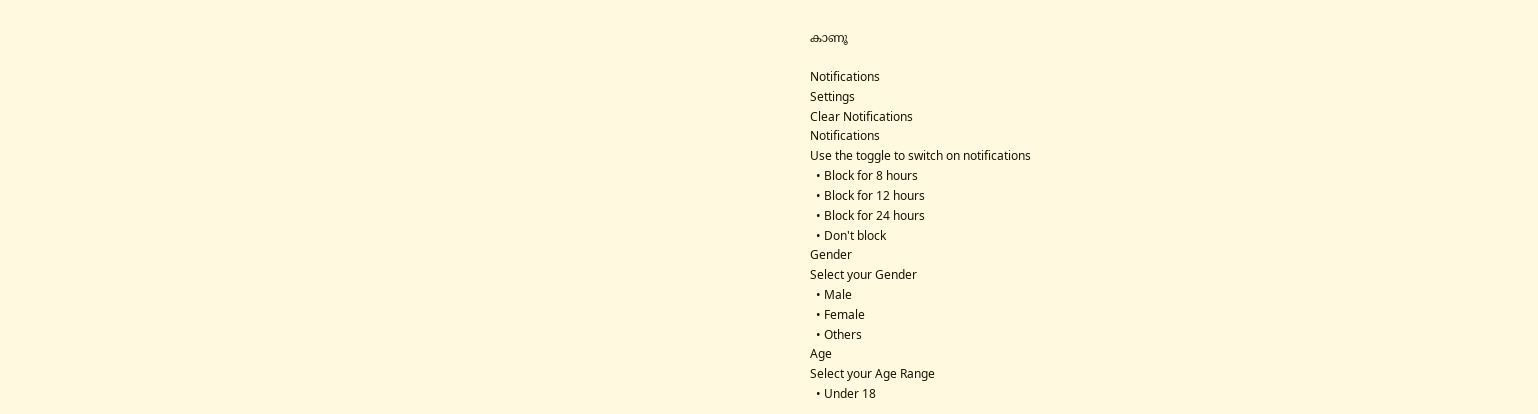കാണൂ

Notifications
Settings
Clear Notifications
Notifications
Use the toggle to switch on notifications
  • Block for 8 hours
  • Block for 12 hours
  • Block for 24 hours
  • Don't block
Gender
Select your Gender
  • Male
  • Female
  • Others
Age
Select your Age Range
  • Under 18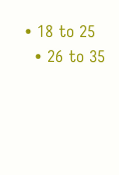• 18 to 25
  • 26 to 35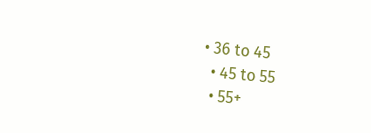• 36 to 45
  • 45 to 55
  • 55+